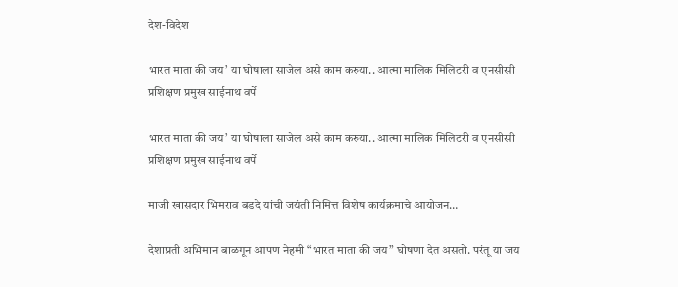देश-विदेश

भारत माता की जय’ या घोषाला साजेल असे काम करुया.. आत्मा मालिक मिलिटरी व एनसीसी प्रशिक्षण प्रमुख साईनाथ वर्पे

भारत माता की जय’ या घोषाला साजेल असे काम करुया.. आत्मा मालिक मिलिटरी व एनसीसी प्रशिक्षण प्रमुख साईनाथ वर्पे

माजी खासदार भिमराव बडदे यांची जयंती निमित्त विशेष कार्यक्रमाचे आयोजन…

देशाप्रती अभिमान बाळगून आपण नेहमी “भारत माता की जय” घोषणा देत असतो. परंतू या जय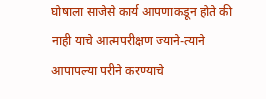घोषाला साजेसे कार्य आपणाकडून होते की नाही याचे आत्मपरीक्षण ज्याने-त्याने आपापल्या परीने करण्याचे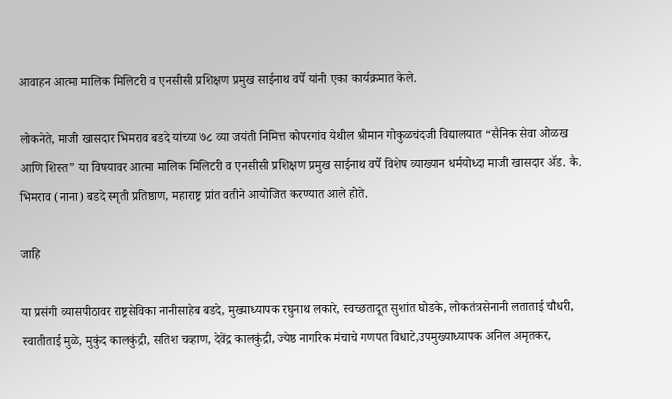आवाहन आत्मा मालिक मिलिटरी व एनसीसी प्रशिक्षण प्रमुख साईनाथ वर्पे यांनी एका कार्यक्रमात केले.

लोकनेते, माजी खासदार भिमराव बडदे यांच्या ७८ व्या जयंती निमित्त कोपरगांव येथील श्रीमान गोकुळचंदजी विद्यालयात “सैनिक सेवा ओळख आणि शिस्त” या विषयावर आत्मा मालिक मिलिटरी व एनसीसी प्रशिक्षण प्रमुख साईनाथ वर्पे विशेष व्याख्यान धर्मयोध्दा माजी खासदार ॲड. कै. भिमराव (नाना) बडदे स्मृती प्रतिष्ठाण, महाराष्ट्र प्रांत वतीने आयोजित करण्यात आले होते.

जाहि

या प्रसंगी व्यासपीठावर राष्ट्रसेविका नानीसाहेब बडदे, मुख्याध्यापक रघुनाथ लकारे, स्वच्छतादूत सुशांत घोडके, लोकतंत्रसेनानी लताताई चौधरी, स्वातीताई मुळे, मुकुंद कालकुंद्री, सतिश चव्हाण, देवेंद्र कालकुंद्री, ज्येष्ठ नागरिक मंचाचे गणपत विधाटे,उपमुख्याध्यापक अनिल अमृतकर,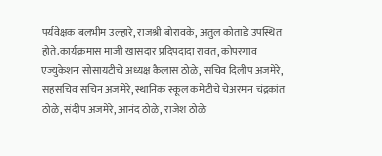पर्यवेक्षक बलभीम उल्हारे, राजश्री बोरावके, अतुल कोताडे उपस्थित होते.कार्यक्रमास माजी खासदार प्रदिपदादा रावत, कोपरगाव एज्युकेशन सोसायटीचे अध्यक्ष कैलास ठोळे, सचिव दिलीप अजमेरे, सहसचिव सचिन अजमेरे, स्थानिक स्कूल कमेटीचे चेअरमन चंद्रकांत ठोळे, संदीप अजमेरे, आनंद ठोळे, राजेश ठोळे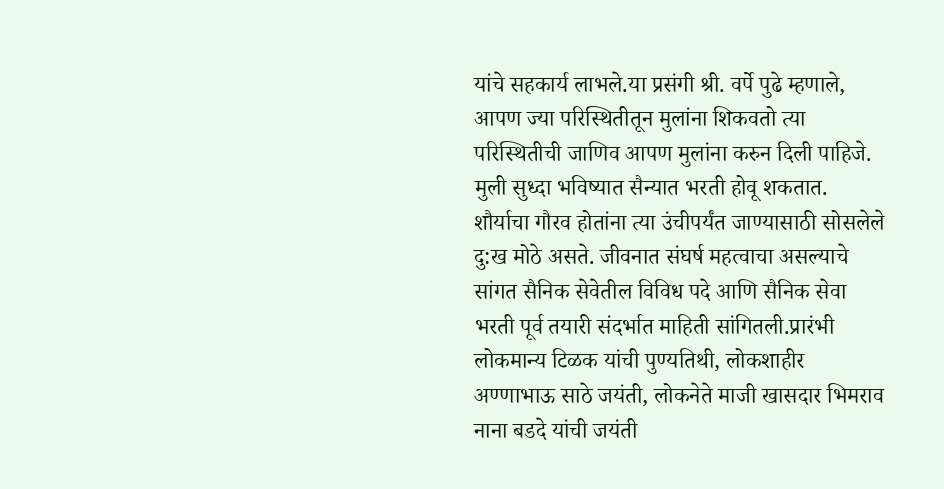यांचे सहकार्य लाभले.या प्रसंगी श्री. वर्पे पुढे म्हणाले, आपण ज्या परिस्थितीतून मुलांना शिकवतो त्या परिस्थितीची जाणिव आपण मुलांना करुन दिली पाहिजे. मुली सुध्दा भविष्यात सैन्यात भरती होवू शकतात. शौर्याचा गौरव होतांना त्या उंचीपर्यंत जाण्यासाठी सोसलेले दु:ख मोठे असते. जीवनात संघर्ष महत्वाचा असल्याचे सांगत सैनिक सेवेतील विविध पदे आणि सैनिक सेवा भरती पूर्व तयारी संदर्भात माहिती सांगितली.प्रारंभी लोकमान्य टिळक यांची पुण्यतिथी, लोकशाहीर अण्णाभाऊ साठे जयंती, लोकनेते माजी खासदार भिमराव नाना बडदे यांची जयंती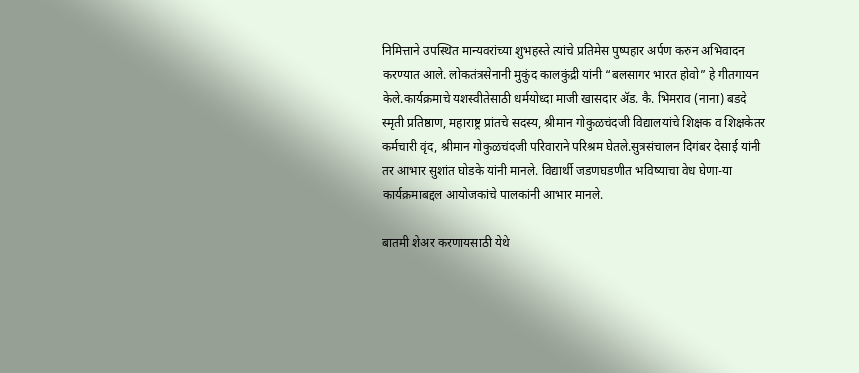निमित्ताने उपस्थित मान्यवरांच्या शुभहस्ते त्यांचे प्रतिमेस पुष्पहार अर्पण करुन अभिवादन करण्यात आले. लोकतंत्रसेनानी मुकुंद कालकुंद्री यांनी “बलसागर भारत होवो” हे गीतगायन केले.कार्यक्रमाचे यशस्वीतेसाठी धर्मयोध्दा माजी खासदार ॲड. कै. भिमराव (नाना) बडदे स्मृती प्रतिष्ठाण, महाराष्ट्र प्रांतचे सदस्य, श्रीमान गोकुळचंदजी विद्यालयांचे शिक्षक व शिक्षकेतर कर्मचारी वृंद, श्रीमान गोकुळचंदजी परिवाराने परिश्रम घेतले.सुत्रसंचालन दिगंबर देसाई यांनी तर आभार सुशांत घोडके यांनी मानले. विद्यार्थी जडणघडणीत भविष्याचा वेध घेणा-या कार्यक्रमाबद्दल आयोजकांचे पालकांनी आभार मानले.

बातमी शेअर करणायसाठी येथे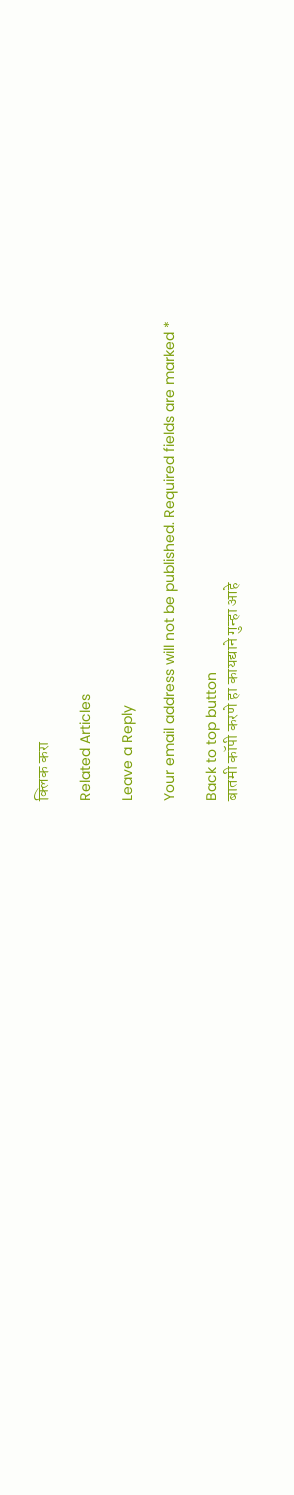क्लिक करा

Related Articles

Leave a Reply

Your email address will not be published. Required fields are marked *

Back to top button
बातमी कॉपी करणे हा कायद्याने गुन्हा आहे